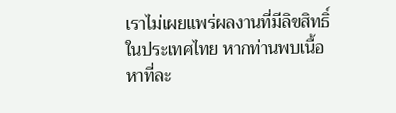เราไม่เผยแพร่ผลงานที่มีลิขสิทธิ์ในประเทศไทย หากท่านพบเนื้อหาที่ละ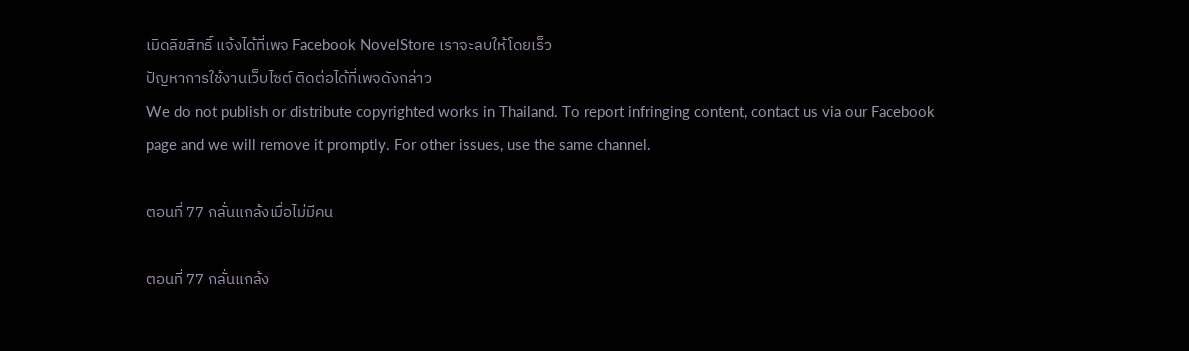เมิดลิขสิทธิ์ แจ้งได้ที่เพจ Facebook NovelStore เราจะลบให้โดยเร็ว
ปัญหาการใช้งานเว็บไซต์ ติดต่อได้ที่เพจดังกล่าว
We do not publish or distribute copyrighted works in Thailand. To report infringing content, contact us via our Facebook page and we will remove it promptly. For other issues, use the same channel.

ตอนที่ 77 กลั่นแกล้งเมื่อไม่มีคน

ตอนที่ 77 กลั่นแกล้ง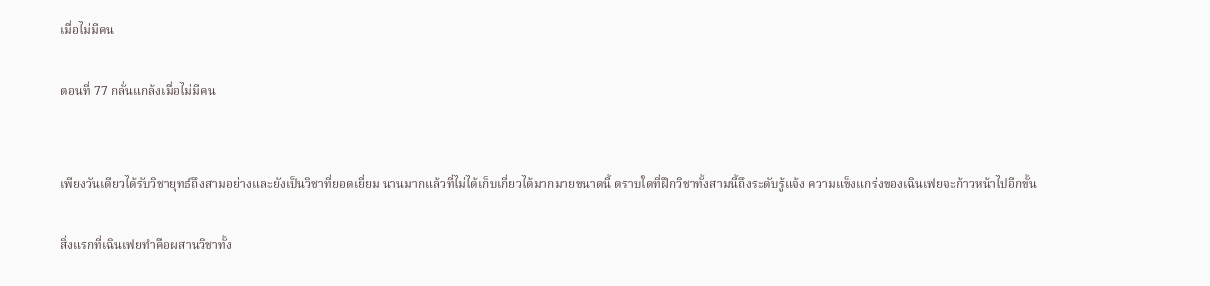เมื่อไม่มีคน

ตอนที่ 77 กลั่นแกล้งเมื่อไม่มีคน


เพียงวันเดียวได้รับวิชายุทธ์ถึงสามอย่างและยังเป็นวิชาที่ยอดเยี่ยม นานมากแล้วที่ไม่ได้เก็บเกี่ยวได้มากมายขนาดนี้ ตราบใดที่ฝึกวิชาทั้งสามนี้ถึงระดับรู้แจ้ง ความแข็งแกร่งของเฉินเฟยจะก้าวหน้าไปอีกขั้น

สิ่งแรกที่เฉินเฟยทำคือผสานวิชาทั้ง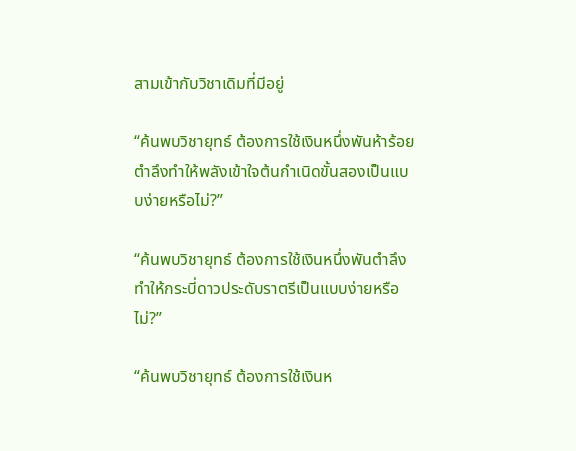สามเข้ากับวิชาเดิมที่มีอยู่

“ค้นพบวิชายุทธ์ ต้องการใช้เงินหนึ่งพันห้าร้อยตำลึงทำให้พลังเข้าใจต้นกำเนิดขั้นสองเป็นแบบง่ายหรือไม่?”

“ค้นพบวิชายุทธ์ ต้องการใช้เงินหนึ่งพันตำลึงทำให้กระบี่ดาวประดับราตรีเป็นแบบง่ายหรือไม่?”

“ค้นพบวิชายุทธ์ ต้องการใช้เงินห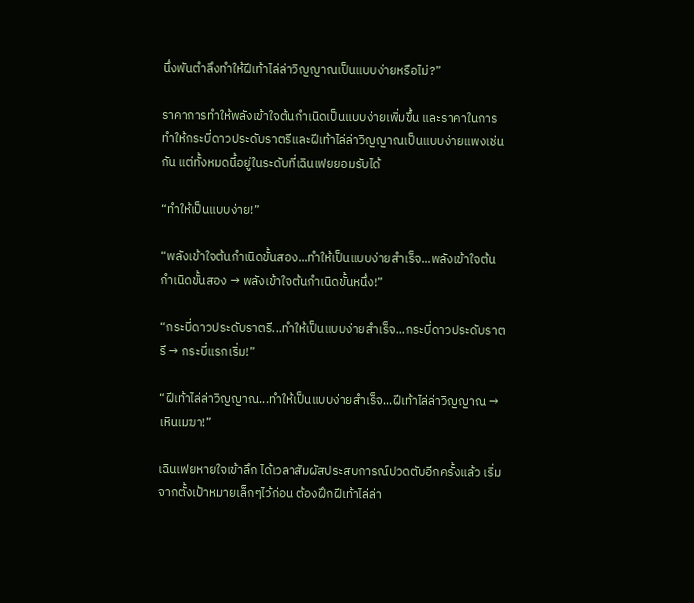นึ่งพันตำลึงทำให้ฝีเท้าไล่ล่าวิญญาณเป็นแบบง่ายหรือไม่?”

ราคาการทำให้พลังเข้าใจต้นกำเนิดเป็นแบบง่ายเพิ่มขึ้น และราคาในการทำให้กระบี่ดาวประดับราตรีและฝีเท้าไล่ล่าวิญญาณเป็นแบบง่ายแพงเช่นกัน แต่ทั้งหมดนี้อยู่ในระดับที่เฉินเฟยยอมรับได้

“ทำให้เป็นแบบง่าย!”

“พลังเข้าใจต้นกำเนิดขั้นสอง...ทำให้เป็นแบบง่ายสำเร็จ...พลังเข้าใจต้นกำเนิดขั้นสอง → พลังเข้าใจต้นกำเนิดขั้นหนึ่ง!”

“กระบี่ดาวประดับราตรี...ทำให้เป็นแบบง่ายสำเร็จ...กระบี่ดาวประดับราตรี → กระบี่แรกเริ่ม!”

“ฝีเท้าไล่ล่าวิญญาณ...ทำให้เป็นแบบง่ายสำเร็จ...ฝีเท้าไล่ล่าวิญญาณ → เหินเมฆา!”

เฉินเฟยหายใจเข้าลึก ได้เวลาสัมผัสประสบการณ์ปวดตับอีกครั้งแล้ว เริ่มจากตั้งเป้าหมายเล็กๆไว้ก่อน ต้องฝึกฝีเท้าไล่ล่า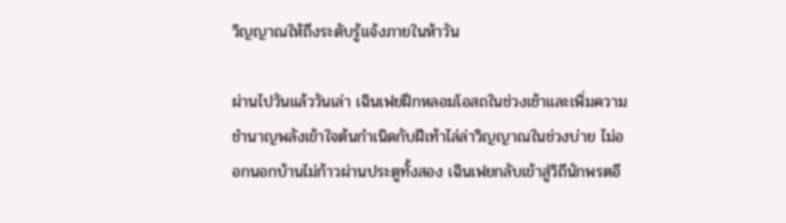วิญญาณให้ถึงระดับรู้แจ้งภายในห้าวัน

ผ่านไปวันแล้ววันเล่า เฉินเฟยฝึกหลอมโอสถในช่วงเช้าและเพิ่มความชำนาญพลังเข้าใจต้นกำเนิดกับฝีเท้าไล่ล่าวิญญาณในช่วงบ่าย ไม่ออกนอกบ้านไม่ก้าวผ่านประตูทั้งสอง เฉินเฟยกลับเข้าสู่วิถีนักพรตอี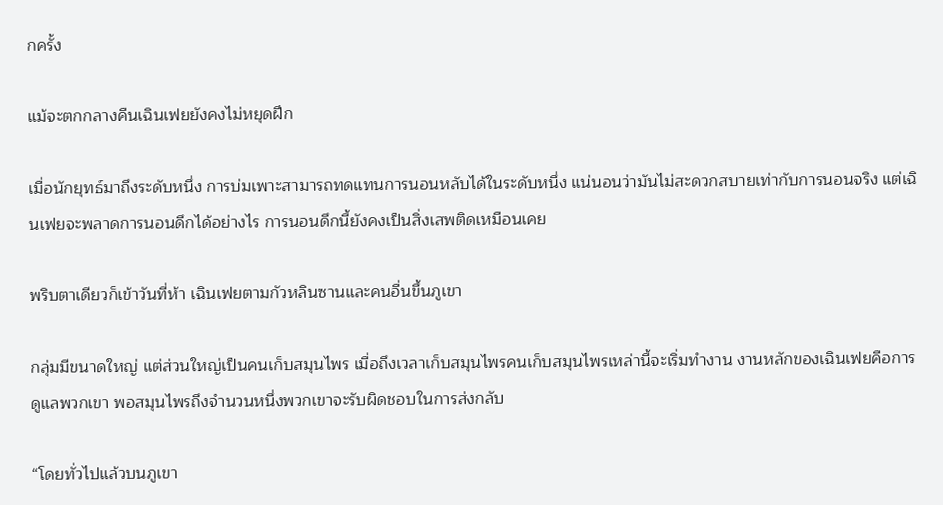กครั้ง

แม้จะตกกลางคืนเฉินเฟยยังคงไม่หยุดฝึก

เมื่อนักยุทธ์มาถึงระดับหนึ่ง การบ่มเพาะสามารถทดแทนการนอนหลับได้ในระดับหนึ่ง แน่นอนว่ามันไม่สะดวกสบายเท่ากับการนอนจริง แต่เฉินเฟยจะพลาดการนอนดึกได้อย่างไร การนอนดึกนี้ยังคงเป็นสิ่งเสพติดเหมือนเคย

พริบตาเดียวก็เข้าวันที่ห้า เฉินเฟยตามกัวหลินซานและคนอื่นขึ้นภูเขา

กลุ่มมีขนาดใหญ่ แต่ส่วนใหญ่เป็นคนเก็บสมุนไพร เมื่อถึงเวลาเก็บสมุนไพรคนเก็บสมุนไพรเหล่านี้จะเริ่มทำงาน งานหลักของเฉินเฟยคือการดูแลพวกเขา พอสมุนไพรถึงจำนวนหนึ่งพวกเขาจะรับผิดชอบในการส่งกลับ

“โดยทั่วไปแล้วบนภูเขา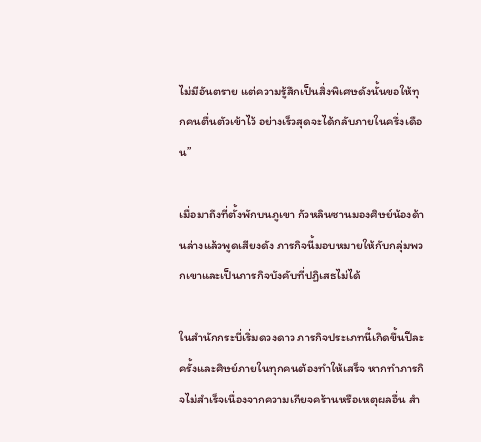ไม่มีอันตราย แต่ความรู้สึกเป็นสิ่งพิเศษดังนั้นขอให้ทุกคนตื่นตัวเข้าไว้ อย่างเร็วสุดจะได้กลับภายในครึ่งเดือน”

เมื่อมาถึงที่ตั้งพักบนภูเขา กัวหลินซานมองศิษย์น้องด้านล่างแล้วพูดเสียงดัง ภารกิจนี้มอบหมายให้กับกลุ่มพวกเขาและเป็นภารกิจบังคับที่ปฏิเสธไม่ได้

ในสำนักกระบี่เริ่มดวงดาว ภารกิจประเภทนี้เกิดขึ้นปีละครั้งและศิษย์ภายในทุกคนต้องทำให้เสร็จ หากทำภารกิจไม่สำเร็จเนื่องจากความเกียจคร้านหรือเหตุผลอื่น สำ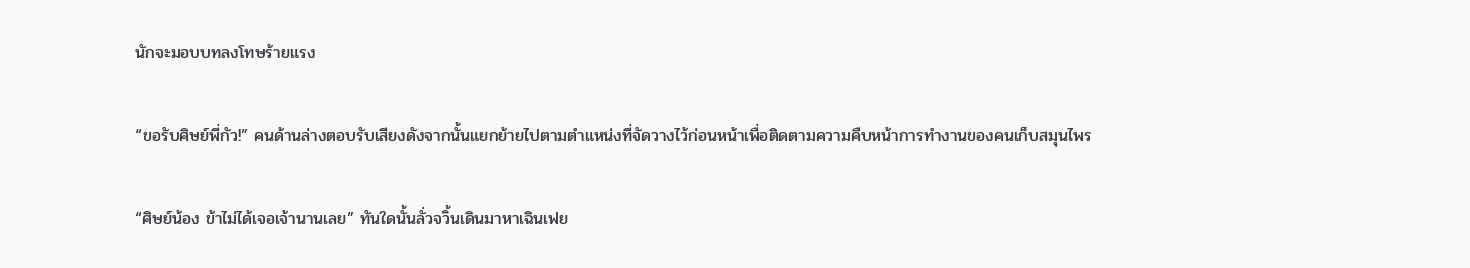นักจะมอบบทลงโทษร้ายแรง

“ขอรับศิษย์พี่กัว!” คนด้านล่างตอบรับเสียงดังจากนั้นแยกย้ายไปตามตำแหน่งที่จัดวางไว้ก่อนหน้าเพื่อติดตามความคืบหน้าการทำงานของคนเก็บสมุนไพร

“ศิษย์น้อง ข้าไม่ได้เจอเจ้านานเลย” ทันใดนั้นลั่วจวิ้นเดินมาหาเฉินเฟย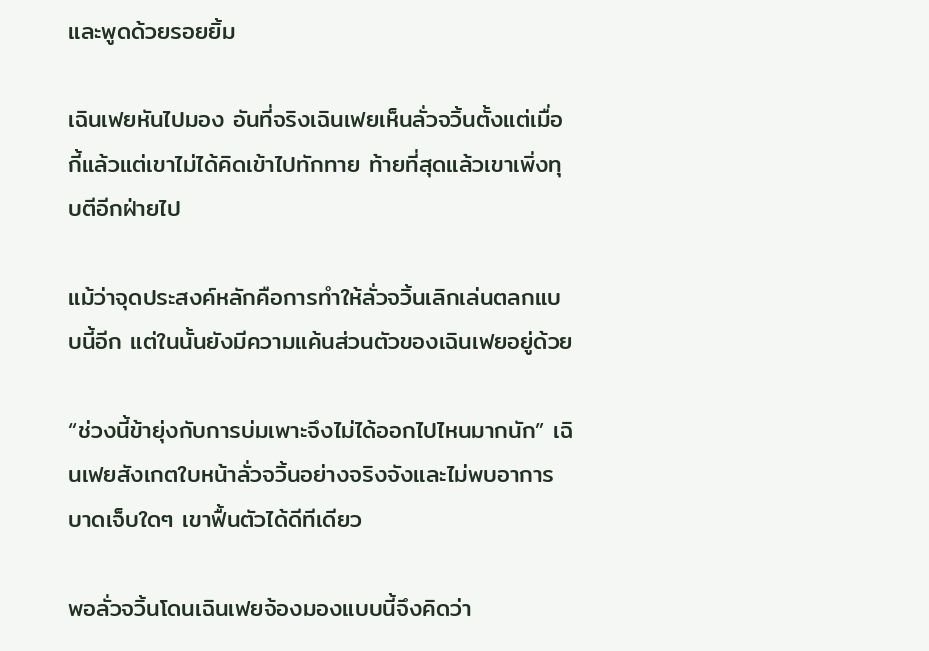และพูดด้วยรอยยิ้ม

เฉินเฟยหันไปมอง อันที่จริงเฉินเฟยเห็นลั่วจวิ้นตั้งแต่เมื่อกี้แล้วแต่เขาไม่ได้คิดเข้าไปทักทาย ท้ายที่สุดแล้วเขาเพิ่งทุบตีอีกฝ่ายไป

แม้ว่าจุดประสงค์หลักคือการทำให้ลั่วจวิ้นเลิกเล่นตลกแบบนี้อีก แต่ในนั้นยังมีความแค้นส่วนตัวของเฉินเฟยอยู่ด้วย

“ช่วงนี้ข้ายุ่งกับการบ่มเพาะจึงไม่ได้ออกไปไหนมากนัก” เฉินเฟยสังเกตใบหน้าลั่วจวิ้นอย่างจริงจังและไม่พบอาการบาดเจ็บใดๆ เขาฟื้นตัวได้ดีทีเดียว

พอลั่วจวิ้นโดนเฉินเฟยจ้องมองแบบนี้จึงคิดว่า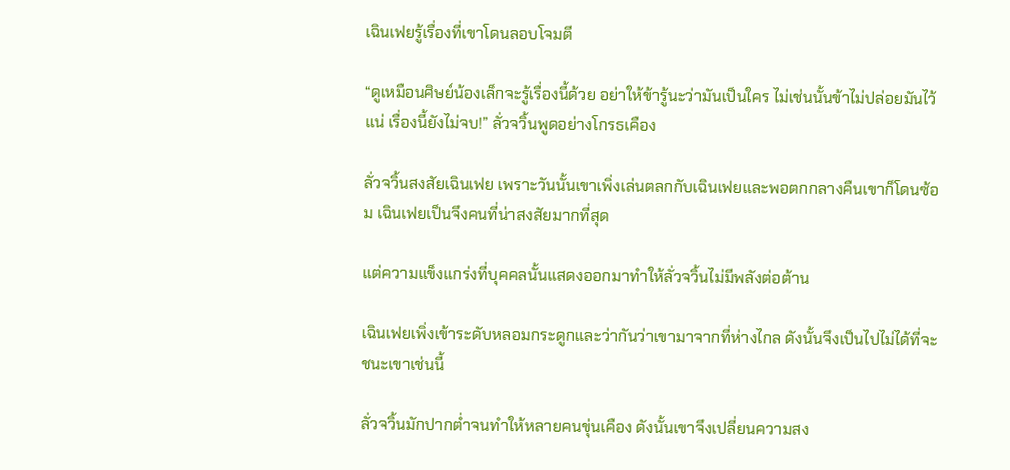เฉินเฟยรู้เรื่องที่เขาโดนลอบโจมตี

“ดูเหมือนศิษย์น้องเล็กจะรู้เรื่องนี้ด้วย อย่าให้ข้ารู้นะว่ามันเป็นใคร ไม่เช่นนั้นข้าไม่ปล่อยมันไว้แน่ เรื่องนี้ยังไม่จบ!” ลั่วจวิ้นพูดอย่างโกรธเคือง

ลั่วจวิ้นสงสัยเฉินเฟย เพราะวันนั้นเขาเพิ่งเล่นตลกกับเฉินเฟยและพอตกกลางคืนเขาก็โดนซ้อม เฉินเฟยเป็นจึงคนที่น่าสงสัยมากที่สุด

แต่ความแข็งแกร่งที่บุคคลนั้นแสดงออกมาทำให้ลั่วจวิ้นไม่มีพลังต่อต้าน

เฉินเฟยเพิ่งเข้าระดับหลอมกระดูกและว่ากันว่าเขามาจากที่ห่างไกล ดังนั้นจึงเป็นไปไม่ได้ที่จะชนะเขาเช่นนี้

ลั่วจวิ้นมักปากต่ำจนทำให้หลายคนขุ่นเคือง ดังนั้นเขาจึงเปลี่ยนความสง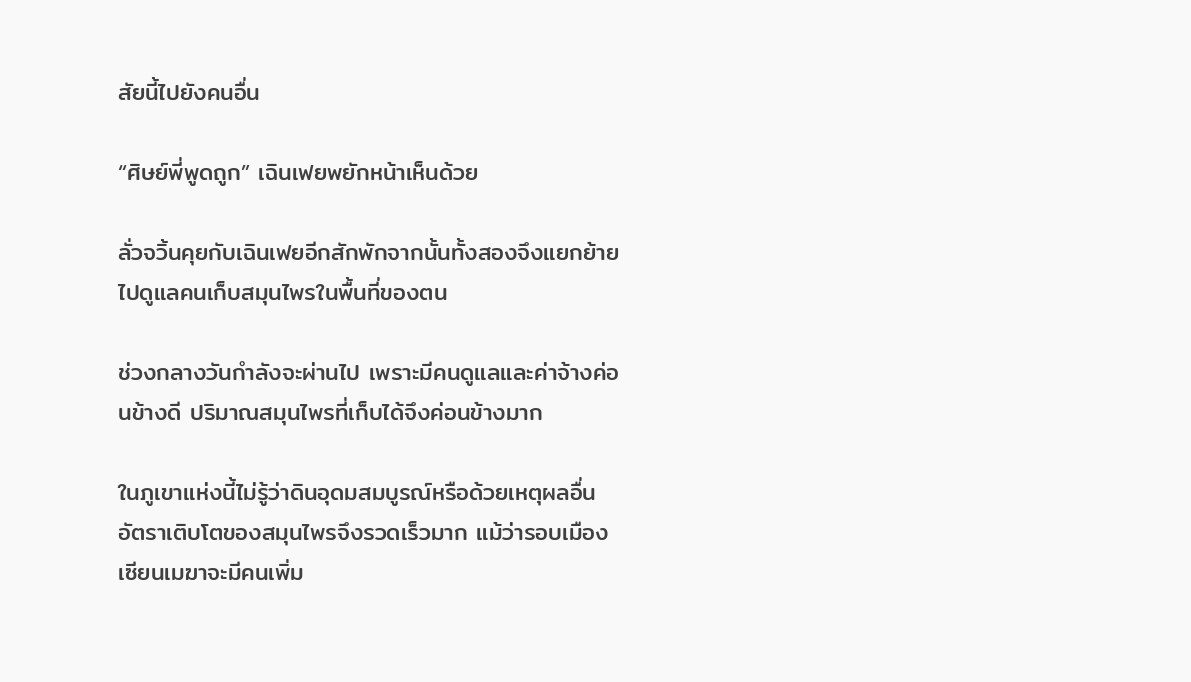สัยนี้ไปยังคนอื่น

“ศิษย์พี่พูดถูก” เฉินเฟยพยักหน้าเห็นด้วย

ลั่วจวิ้นคุยกับเฉินเฟยอีกสักพักจากนั้นทั้งสองจึงแยกย้ายไปดูแลคนเก็บสมุนไพรในพื้นที่ของตน

ช่วงกลางวันกำลังจะผ่านไป เพราะมีคนดูแลและค่าจ้างค่อนข้างดี ปริมาณสมุนไพรที่เก็บได้จึงค่อนข้างมาก

ในภูเขาแห่งนี้ไม่รู้ว่าดินอุดมสมบูรณ์หรือด้วยเหตุผลอื่น อัตราเติบโตของสมุนไพรจึงรวดเร็วมาก แม้ว่ารอบเมืองเซียนเมฆาจะมีคนเพิ่ม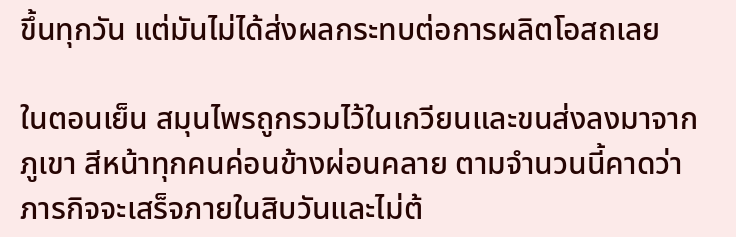ขึ้นทุกวัน แต่มันไม่ได้ส่งผลกระทบต่อการผลิตโอสถเลย

ในตอนเย็น สมุนไพรถูกรวมไว้ในเกวียนและขนส่งลงมาจากภูเขา สีหน้าทุกคนค่อนข้างผ่อนคลาย ตามจำนวนนี้คาดว่าภารกิจจะเสร็จภายในสิบวันและไม่ต้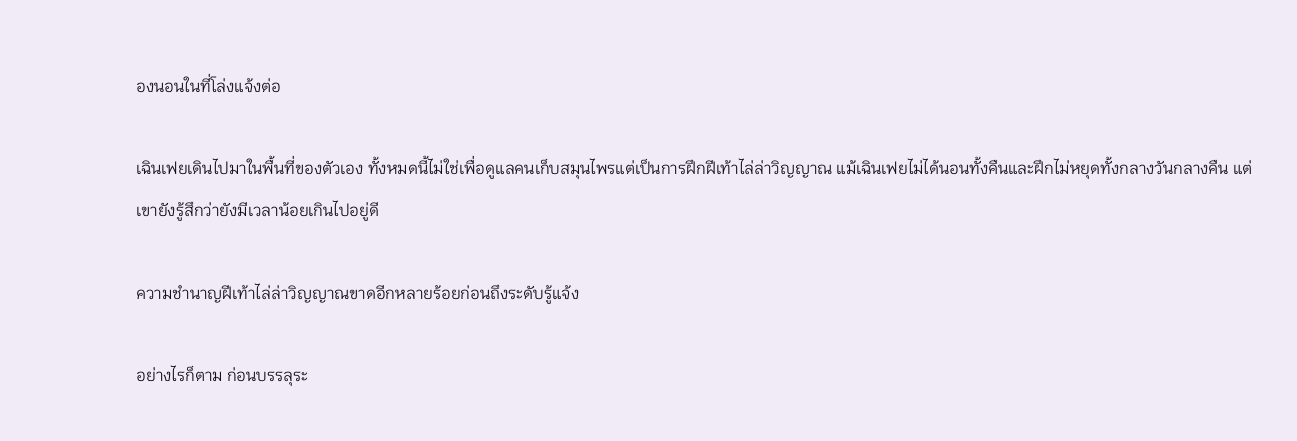องนอนในที่โล่งแจ้งต่อ

เฉินเฟยเดินไปมาในพื้นที่ของตัวเอง ทั้งหมดนี้ไม่ใช่เพื่อดูแลคนเก็บสมุนไพรแต่เป็นการฝึกฝีเท้าไล่ล่าวิญญาณ แม้เฉินเฟยไม่ได้นอนทั้งคืนและฝึกไม่หยุดทั้งกลางวันกลางคืน แต่เขายังรู้สึกว่ายังมีเวลาน้อยเกินไปอยู่ดี

ความชำนาญฝีเท้าไล่ล่าวิญญาณขาดอีกหลายร้อยก่อนถึงระดับรู้แจ้ง

อย่างไรก็ตาม ก่อนบรรลุระ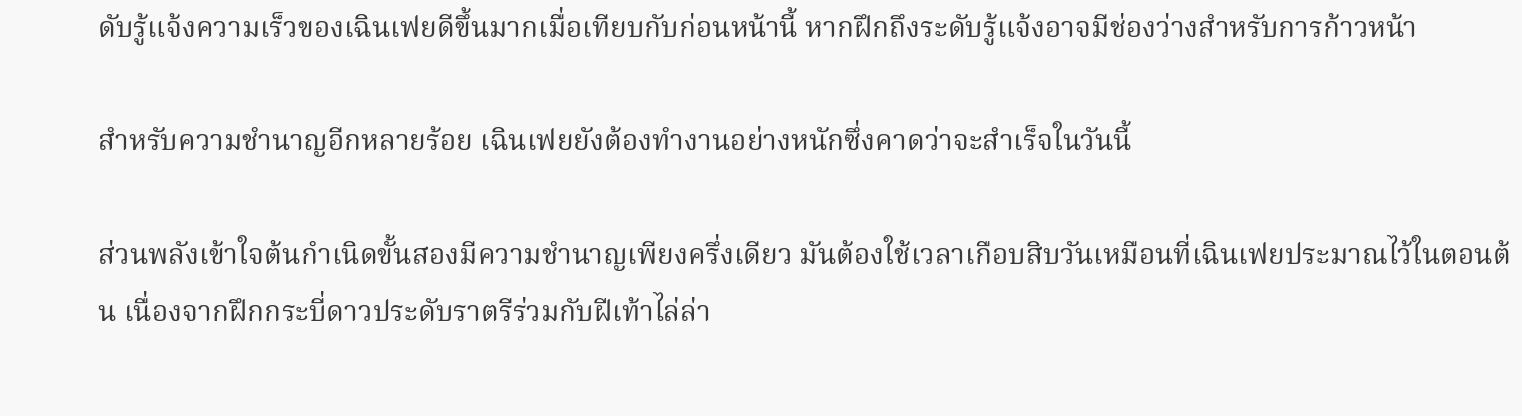ดับรู้แจ้งความเร็วของเฉินเฟยดีขึ้นมากเมื่อเทียบกับก่อนหน้านี้ หากฝึกถึงระดับรู้แจ้งอาจมีช่องว่างสำหรับการก้าวหน้า

สำหรับความชำนาญอีกหลายร้อย เฉินเฟยยังต้องทำงานอย่างหนักซึ่งคาดว่าจะสำเร็จในวันนี้

ส่วนพลังเข้าใจต้นกำเนิดขั้นสองมีความชำนาญเพียงครึ่งเดียว มันต้องใช้เวลาเกือบสิบวันเหมือนที่เฉินเฟยประมาณไว้ในตอนต้น เนื่องจากฝึกกระบี่ดาวประดับราตรีร่วมกับฝีเท้าไล่ล่า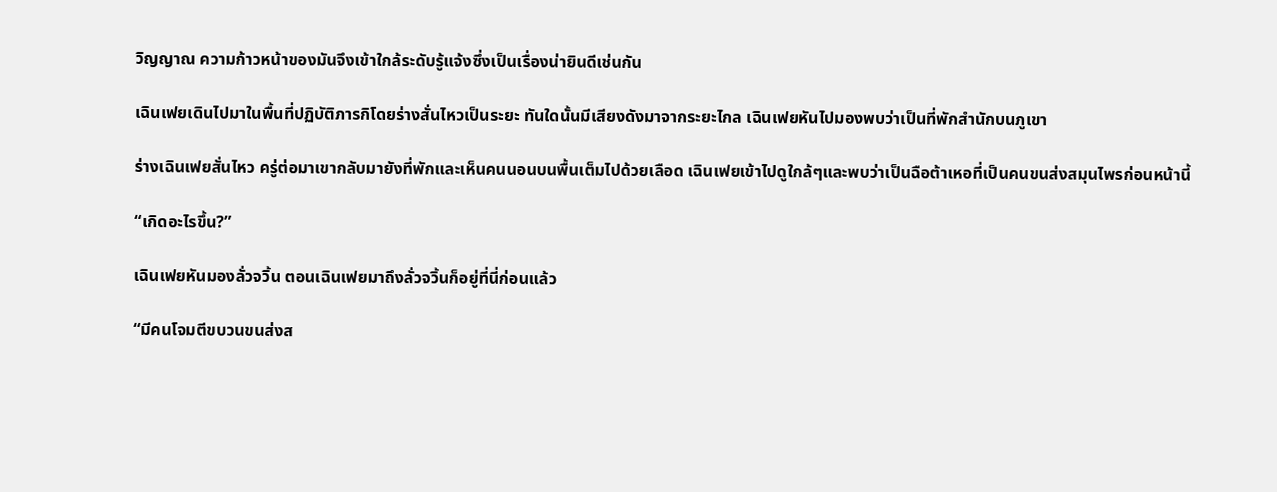วิญญาณ ความก้าวหน้าของมันจึงเข้าใกล้ระดับรู้แจ้งซึ่งเป็นเรื่องน่ายินดีเช่นกัน

เฉินเฟยเดินไปมาในพื้นที่ปฏิบัติภารกิโดยร่างสั่นไหวเป็นระยะ ทันใดนั้นมีเสียงดังมาจากระยะไกล เฉินเฟยหันไปมองพบว่าเป็นที่พักสำนักบนภูเขา

ร่างเฉินเฟยสั่นไหว ครู่ต่อมาเขากลับมายังที่พักและเห็นคนนอนบนพื้นเต็มไปด้วยเลือด เฉินเฟยเข้าไปดูใกล้ๆและพบว่าเป็นฉือต้าเหอที่เป็นคนขนส่งสมุนไพรก่อนหน้านี้

“เกิดอะไรขึ้น?”

เฉินเฟยหันมองลั่วจวิ้น ตอนเฉินเฟยมาถึงลั่วจวิ้นก็อยู่ที่นี่ก่อนแล้ว

“มีคนโจมตีขบวนขนส่งส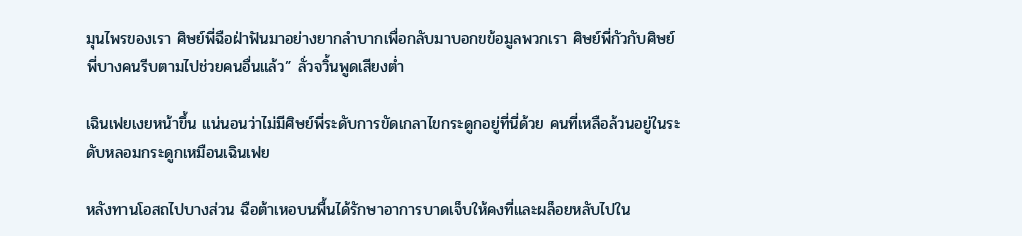มุนไพรของเรา ศิษย์พี่ฉือฝ่าฟันมาอย่างยากลำบากเพื่อกลับมาบอกขข้อมูลพวกเรา ศิษย์พี่กัวกับศิษย์พี่บางคนรีบตามไปช่วยคนอื่นแล้ว” ลั่วจวิ้นพูดเสียงต่ำ

เฉินเฟยเงยหน้าขึ้น แน่นอนว่าไม่มีศิษย์พี่ระดับการขัดเกลาไขกระดูกอยู่ที่นี่ด้วย คนที่เหลือล้วนอยู่ในระดับหลอมกระดูกเหมือนเฉินเฟย

หลังทานโอสถไปบางส่วน ฉือต้าเหอบนพื้นได้รักษาอาการบาดเจ็บให้คงที่และผล็อยหลับไปใน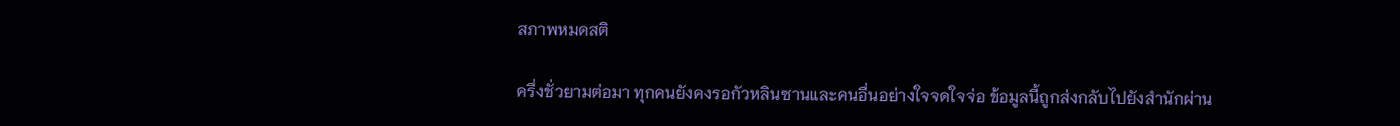สภาพหมดสติ

ครึ่งชั่วยามต่อมา ทุกคนยังคงรอกัวหลินซานและคนอื่นอย่างใจจดใจจ่อ ข้อมูลนี้ถูกส่งกลับไปยังสำนักผ่าน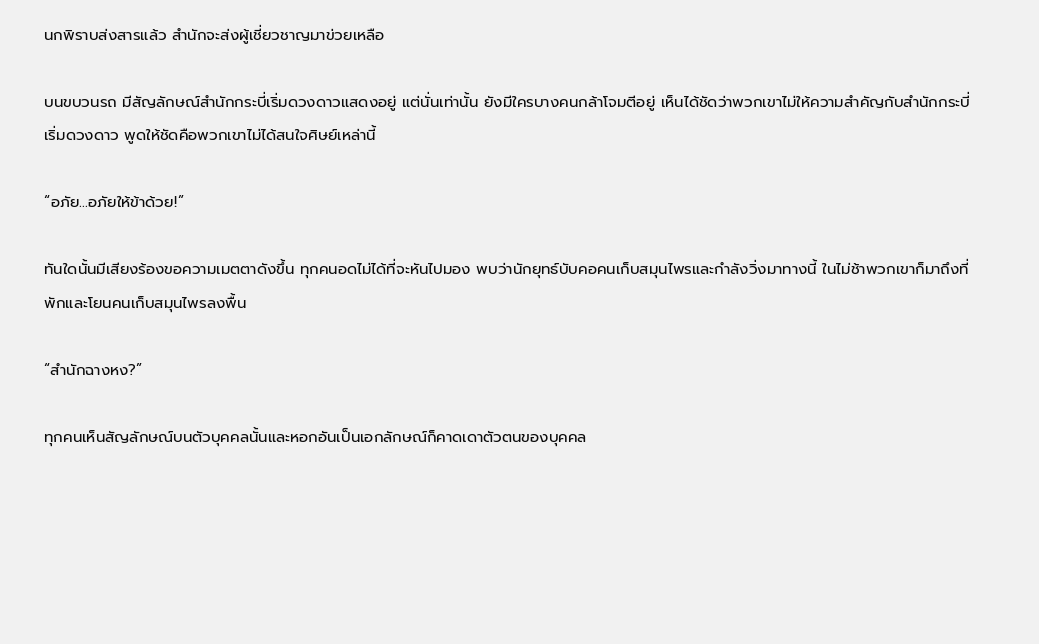นกพิราบส่งสารแล้ว สำนักจะส่งผู้เชี่ยวชาญมาข่วยเหลือ

บนขบวนรถ มีสัญลักษณ์สำนักกระบี่เริ่มดวงดาวแสดงอยู่ แต่นั่นเท่านั้น ยังมีใครบางคนกล้าโจมตีอยู่ เห็นได้ชัดว่าพวกเขาไม่ให้ความสำคัญกับสำนักกระบี่เริ่มดวงดาว พูดให้ชัดคือพวกเขาไม่ได้สนใจศิษย์เหล่านี้

“อภัย...อภัยให้ข้าด้วย!”

ทันใดนั้นมีเสียงร้องขอความเมตตาดังขึ้น ทุกคนอดไม่ได้ที่จะหันไปมอง พบว่านักยุทธ์บับคอคนเก็บสมุนไพรและกำลังวิ่งมาทางนี้ ในไม่ช้าพวกเขาก็มาถึงที่พักและโยนคนเก็บสมุนไพรลงพื้น

“สำนักฉางหง?”

ทุกคนเห็นสัญลักษณ์บนตัวบุคคลนั้นและหอกอันเป็นเอกลักษณ์ก็คาดเดาตัวตนของบุคคล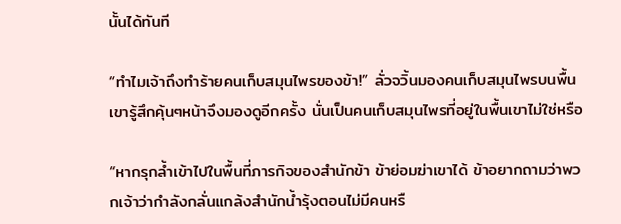นั้นได้ทันที

“ทำไมเจ้าถึงทำร้ายคนเก็บสมุนไพรของข้า!” ลั่วจวิ้นมองคนเก็บสมุนไพรบนพื้น เขารู้สึกคุ้นๆหน้าจึงมองดูอีกครั้ง นั่นเป็นคนเก็บสมุนไพรที่อยู่ในพื้นเขาไม่ใช่หรือ

“หากรุกล้ำเข้าไปในพื้นที่ภารกิจของสำนักข้า ข้าย่อมฆ่าเขาได้ ข้าอยากถามว่าพวกเจ้าว่ากำลังกลั่นแกล้งสำนักน้ำรุ้งตอนไม่มีคนหรื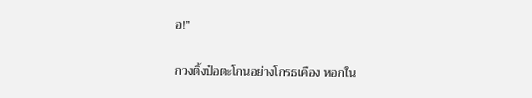อ!”

กวงติ้งป๋อตะโกนอย่างโกรธเคือง หอกใน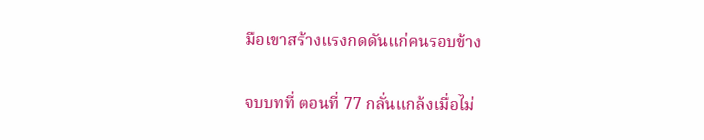มือเขาสร้างแรงกดดันแก่คนรอบข้าง

จบบทที่ ตอนที่ 77 กลั่นแกล้งเมื่อไม่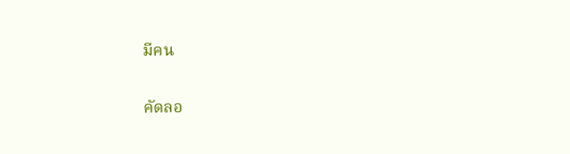มีคน

คัดลอ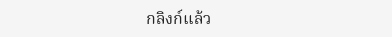กลิงก์แล้ว